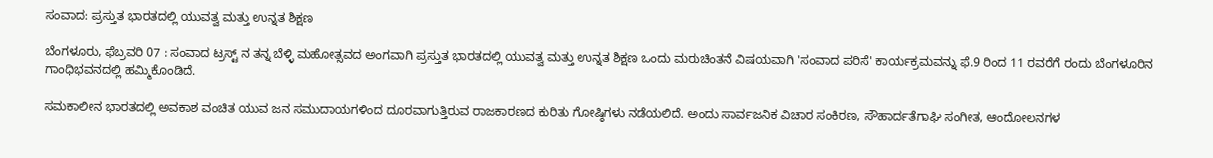ಸಂವಾದ: ಪ್ರಸ್ತುತ ಭಾರತದಲ್ಲಿ ಯುವತ್ವ ಮತ್ತು ಉನ್ನತ ಶಿಕ್ಷಣ

ಬೆಂಗಳೂರು, ಫೆಬ್ರವರಿ 07 : ಸಂವಾದ ಟ್ರಸ್ಟ್ ನ ತನ್ನ ಬೆಳ್ಳಿ ಮಹೋತ್ಸವದ ಅಂಗವಾಗಿ ಪ್ರಸ್ತುತ ಭಾರತದಲ್ಲಿ ಯುವತ್ವ ಮತ್ತು ಉನ್ನತ ಶಿಕ್ಷಣ ಒಂದು ಮರುಚಿಂತನೆ ವಿಷಯವಾಗಿ 'ಸಂವಾದ ಪರಿಸೆ' ಕಾರ್ಯಕ್ರಮವನ್ನು ಫೆ.9 ರಿಂದ 11 ರವರೆಗೆ ರಂದು ಬೆಂಗಳೂರಿನ ಗಾಂಧಿಭವನದಲ್ಲಿ ಹಮ್ಮಿಕೊಂಡಿದೆ.

ಸಮಕಾಲೀನ ಭಾರತದಲ್ಲಿ ಅವಕಾಶ ವಂಚಿತ ಯುವ ಜನ ಸಮುದಾಯಗಳಿಂದ ದೂರವಾಗುತ್ತಿರುವ ರಾಜಕಾರಣದ ಕುರಿತು ಗೋಷ್ಠಿಗಳು ನಡೆಯಲಿದೆ. ಅಂದು ಸಾರ್ವಜನಿಕ ವಿಚಾರ ಸಂಕಿರಣ, ಸೌಹಾರ್ದತೆಗಾಘಿ ಸಂಗೀತ, ಆಂದೋಲನಗಳ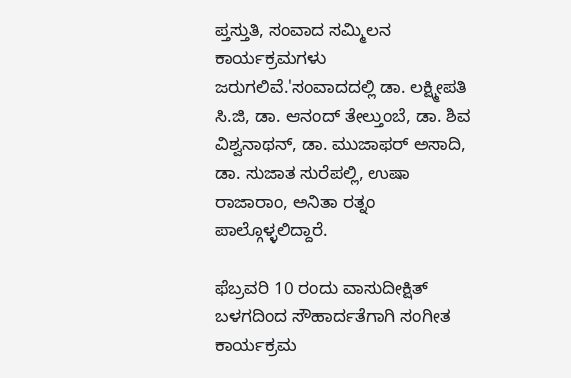ಪ್ತಸ್ತುತಿ, ಸಂವಾದ ಸಮ್ಮಿಲನ ಕಾರ್ಯಕ್ರಮಗಳು ಜರುಗಲಿವೆ.'ಸಂವಾದದಲ್ಲಿ ಡಾ. ಲಕ್ಷ್ಮೀಪತಿ ಸಿ.ಜಿ, ಡಾ. ಆನಂದ್ ತೇಲ್ತುಂಬೆ, ಡಾ. ಶಿವ ವಿಶ್ವನಾಥನ್, ಡಾ. ಮುಜಾಫರ್ ಅಸಾದಿ, ಡಾ. ಸುಜಾತ ಸುರೆಪಲ್ಲಿ, ಉಷಾ ರಾಜಾರಾಂ, ಅನಿತಾ ರತ್ನಂ ಪಾಲ್ಗೊಳ್ಳಲಿದ್ದಾರೆ.

ಫೆಬ್ರವರಿ 10 ರಂದು ವಾಸುದೀಕ್ಷಿತ್ ಬಳಗದಿಂದ ಸೌಹಾರ್ದತೆಗಾಗಿ ಸಂಗೀತ ಕಾರ್ಯಕ್ರಮ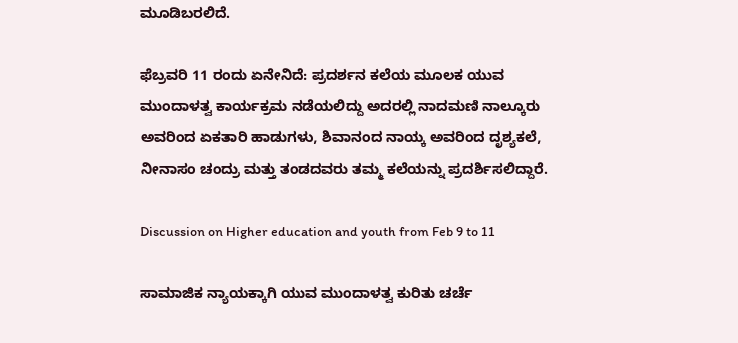ಮೂಡಿಬರಲಿದೆ.

ಫೆಬ್ರವರಿ 11 ರಂದು ಏನೇನಿದೆ: ಪ್ರದರ್ಶನ ಕಲೆಯ ಮೂಲಕ ಯುವ ಮುಂದಾಳತ್ವ ಕಾರ್ಯಕ್ರಮ ನಡೆಯಲಿದ್ದು ಅದರಲ್ಲಿ ನಾದಮಣಿ ನಾಲ್ಕೂರು ಅವರಿಂದ ಏಕತಾರಿ ಹಾಡುಗಳು, ಶಿವಾನಂದ ನಾಯ್ಕ ಅವರಿಂದ ದೃಶ್ಯಕಲೆ, ನೀನಾಸಂ ಚಂದ್ರು ಮತ್ತು ತಂಡದವರು ತಮ್ಮ ಕಲೆಯನ್ನು ಪ್ರದರ್ಶಿಸಲಿದ್ದಾರೆ.

Discussion on Higher education and youth from Feb 9 to 11

ಸಾಮಾಜಿಕ ನ್ಯಾಯಕ್ಕಾಗಿ ಯುವ ಮುಂದಾಳತ್ವ ಕುರಿತು ಚರ್ಚೆ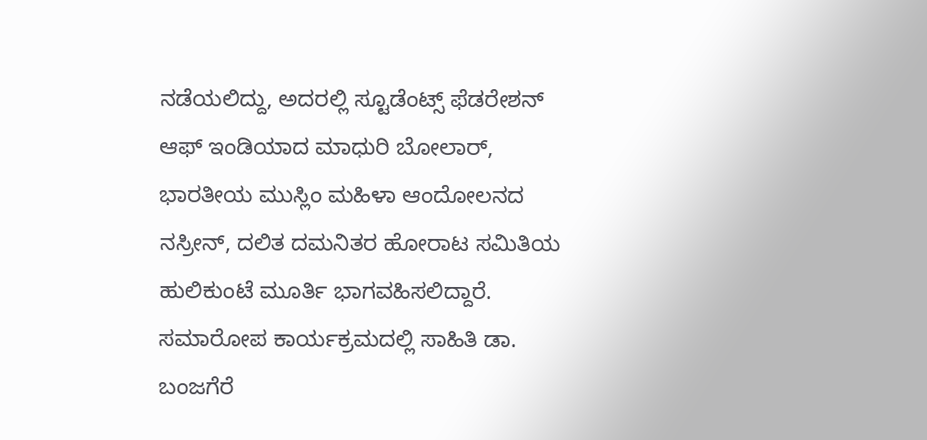ನಡೆಯಲಿದ್ದು, ಅದರಲ್ಲಿ ಸ್ಟೂಡೆಂಟ್ಸ್ ಫೆಡರೇಶನ್ ಆಫ್ ಇಂಡಿಯಾದ ಮಾಧುರಿ ಬೋಲಾರ್, ಭಾರತೀಯ ಮುಸ್ಲಿಂ ಮಹಿಳಾ ಆಂದೋಲನದ ನಸ್ರೀನ್, ದಲಿತ ದಮನಿತರ ಹೋರಾಟ ಸಮಿತಿಯ ಹುಲಿಕುಂಟೆ ಮೂರ್ತಿ ಭಾಗವಹಿಸಲಿದ್ದಾರೆ. ಸಮಾರೋಪ ಕಾರ್ಯಕ್ರಮದಲ್ಲಿ ಸಾಹಿತಿ ಡಾ. ಬಂಜಗೆರೆ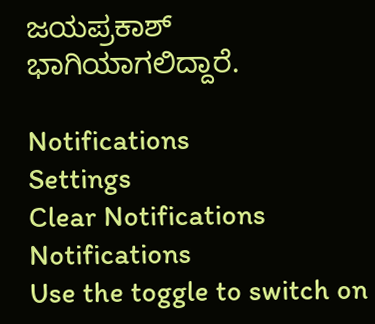ಜಯಪ್ರಕಾಶ್ ಭಾಗಿಯಾಗಲಿದ್ದಾರೆ.

Notifications
Settings
Clear Notifications
Notifications
Use the toggle to switch on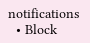notifications
  • Block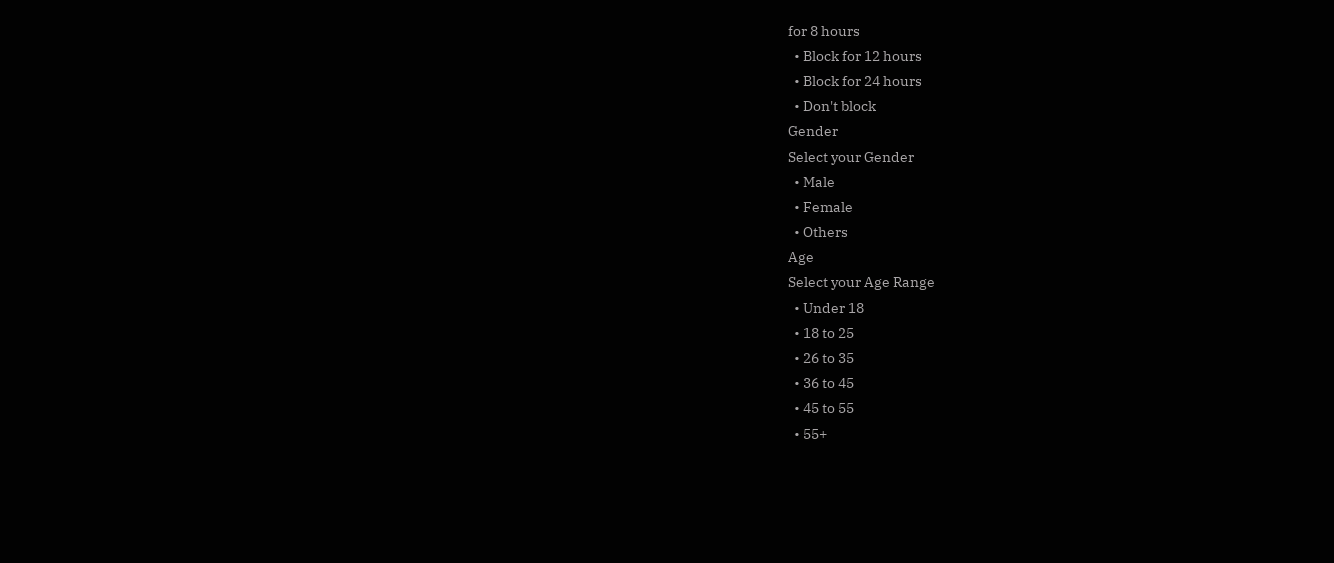for 8 hours
  • Block for 12 hours
  • Block for 24 hours
  • Don't block
Gender
Select your Gender
  • Male
  • Female
  • Others
Age
Select your Age Range
  • Under 18
  • 18 to 25
  • 26 to 35
  • 36 to 45
  • 45 to 55
  • 55+